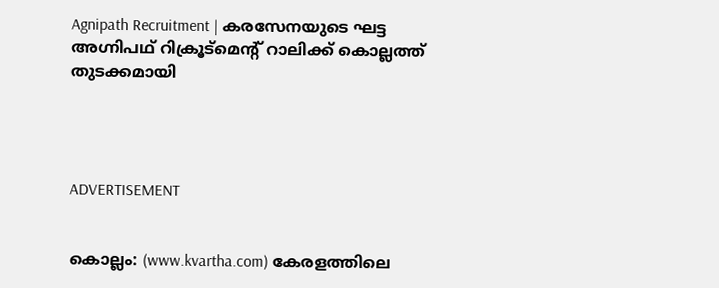Agnipath Recruitment | കരസേനയുടെ ഘട്ട അഗ്നിപഥ് റിക്രൂട്‌മെന്റ് റാലിക്ക് കൊല്ലത്ത് തുടക്കമായി




ADVERTISEMENT


കൊല്ലം: (www.kvartha.com) കേരളത്തിലെ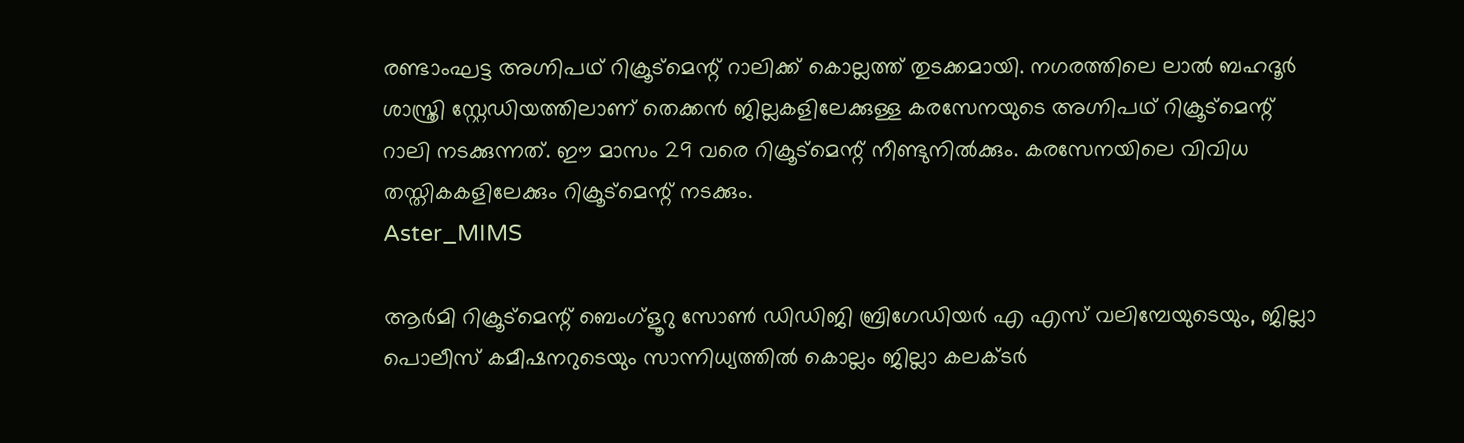രണ്ടാംഘട്ട അഗ്നിപഥ് റിക്രൂട്മെന്റ് റാലിക്ക് കൊല്ലത്ത് തുടക്കമായി. നഗരത്തിലെ ലാല്‍ ബഹദൂര്‍ ശാസ്ത്രി സ്റ്റേഡിയത്തിലാണ് തെക്കന്‍ ജില്ലകളിലേക്കുള്ള കരസേനയുടെ അഗ്നിപഥ് റിക്രൂട്‌മെന്റ് റാലി നടക്കുന്നത്. ഈ മാസം 29 വരെ റിക്രൂട്മെന്റ് നീണ്ടുനില്‍ക്കും. കരസേനയിലെ വിവിധ തസ്തികകളിലേക്കും റിക്രൂട്മെന്റ് നടക്കും.
Aster_MIMS

ആര്‍മി റിക്രൂട്‌മെന്റ് ബെംഗ്‌ളൂറു സോണ്‍ ഡിഡിജി ബ്രിഗേഡിയര്‍ എ എസ് വലിമ്പേയുടെയും, ജില്ലാ പൊലീസ് കമീഷനറുടെയും സാന്നിധ്യത്തില്‍ കൊല്ലം ജില്ലാ കലക്ടര്‍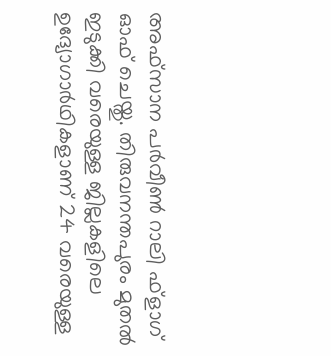അഫ്സാന പര്‍വീണ്‍ റാലി ഫ്‌ളാഗ് ഓഫ് ചെയ്തു. തിരുവനന്തപുരം മുതല്‍ ഇടുക്കി വരെയുള്ള ജില്ലകളിലെ ഉദ്യോഗാര്‍ഥികളാണ് 24 വരെയുള്ള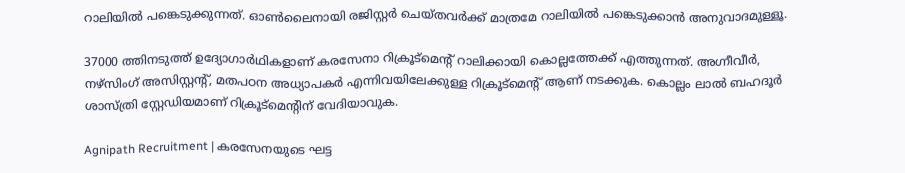റാലിയില്‍ പങ്കെടുക്കുന്നത്. ഓണ്‍ലൈനായി രജിസ്റ്റര്‍ ചെയ്തവര്‍ക്ക് മാത്രമേ റാലിയില്‍ പങ്കെടുക്കാന്‍ അനുവാദമുള്ളൂ.

37000 ത്തിനടുത്ത് ഉദ്യോഗാര്‍ഥികളാണ് കരസേനാ റിക്രൂട്മെന്റ് റാലിക്കായി കൊല്ലത്തേക്ക് എത്തുന്നത്. അഗ്നീവീര്‍, നഴ്സിംഗ് അസിസ്റ്റന്റ്, മതപഠന അധ്യാപകര്‍ എന്നിവയിലേക്കുള്ള റിക്രൂട്മെന്റ് ആണ് നടക്കുക. കൊല്ലം ലാല്‍ ബഹദൂര്‍ ശാസ്ത്രി സ്റ്റേഡിയമാണ് റിക്രൂട്മെന്റിന് വേദിയാവുക.

Agnipath Recruitment | കരസേനയുടെ ഘട്ട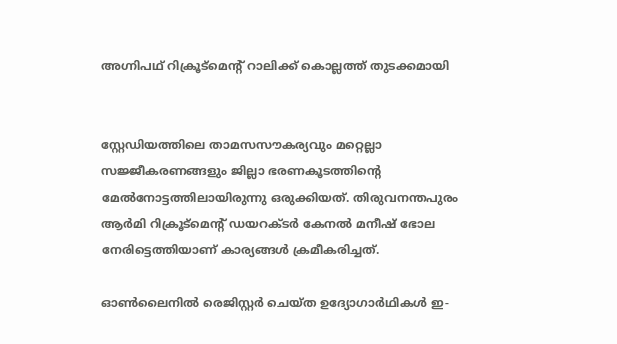അഗ്നിപഥ് റിക്രൂട്‌മെന്റ് റാലിക്ക് കൊല്ലത്ത് തുടക്കമായി


സ്റ്റേഡിയത്തിലെ താമസസൗകര്യവും മറ്റെല്ലാ സജ്ജീകരണങ്ങളും ജില്ലാ ഭരണകൂടത്തിന്റെ മേല്‍നോട്ടത്തിലായിരുന്നു ഒരുക്കിയത്. തിരുവനന്തപുരം ആര്‍മി റിക്രൂട്മെന്റ് ഡയറക്ടര്‍ കേനല്‍ മനീഷ് ഭോല നേരിട്ടെത്തിയാണ് കാര്യങ്ങള്‍ ക്രമീകരിച്ചത്.

ഓണ്‍ലൈനില്‍ രെജിസ്റ്റര്‍ ചെയ്ത ഉദ്യോഗാര്‍ഥികള്‍ ഇ-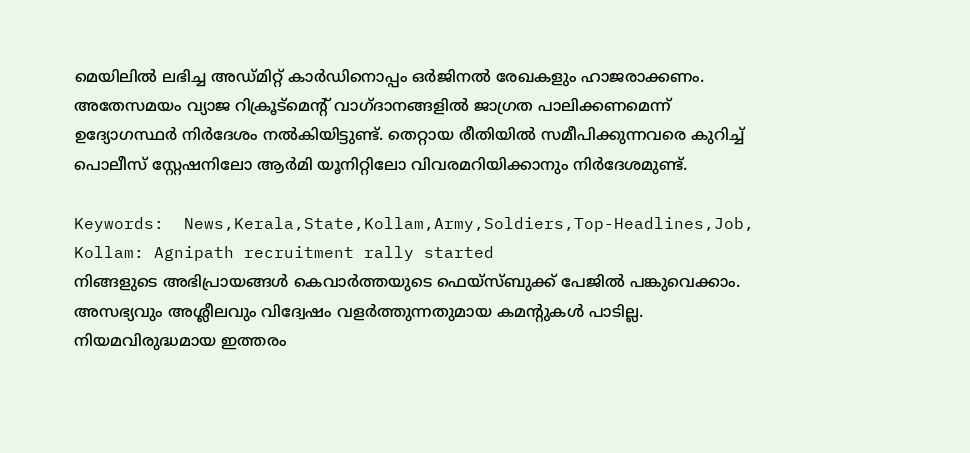മെയിലില്‍ ലഭിച്ച അഡ്മിറ്റ് കാര്‍ഡിനൊപ്പം ഒര്‍ജിനല്‍ രേഖകളും ഹാജരാക്കണം. അതേസമയം വ്യാജ റിക്രൂട്മെന്റ് വാഗ്ദാനങ്ങളില്‍ ജാഗ്രത പാലിക്കണമെന്ന് ഉദ്യോഗസ്ഥര്‍ നിര്‍ദേശം നല്‍കിയിട്ടുണ്ട്. തെറ്റായ രീതിയില്‍ സമീപിക്കുന്നവരെ കുറിച്ച് പൊലീസ് സ്റ്റേഷനിലോ ആര്‍മി യൂനിറ്റിലോ വിവരമറിയിക്കാനും നിര്‍ദേശമുണ്ട്.

Keywords:  News,Kerala,State,Kollam,Army,Soldiers,Top-Headlines,Job, Kollam: Agnipath recruitment rally started
നിങ്ങളുടെ അഭിപ്രായങ്ങൾ കെവാർത്തയുടെ ഫെയ്‌സ്‌ബുക്ക് പേജിൽ പങ്കുവെക്കാം. അസഭ്യവും അശ്ലീലവും വിദ്വേഷം വളർത്തുന്നതുമായ കമന്റുകൾ പാടില്ല. നിയമവിരുദ്ധമായ ഇത്തരം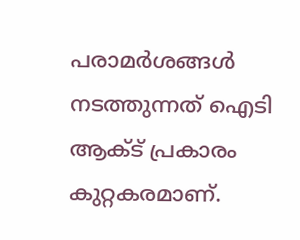പരാമർശങ്ങൾ നടത്തുന്നത് ഐടി ആക്ട് പ്രകാരം കുറ്റകരമാണ്.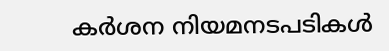കർശന നിയമനടപടികൾ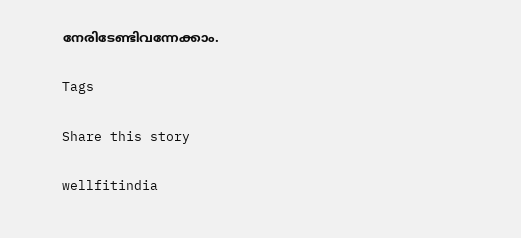നേരിടേണ്ടിവന്നേക്കാം.

Tags

Share this story

wellfitindia